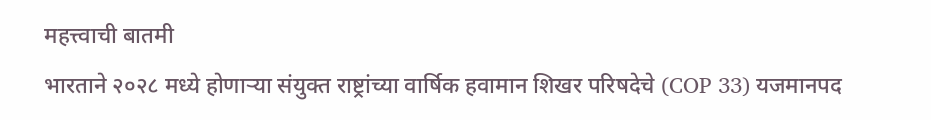महत्त्वाची बातमी
भारताने २०२८ मध्ये होणाऱ्या संयुक्त राष्ट्रांच्या वार्षिक हवामान शिखर परिषदेचे (COP 33) यजमानपद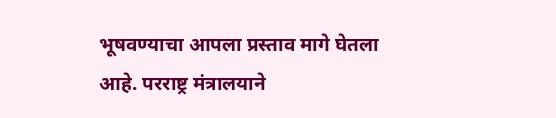भूषवण्याचा आपला प्रस्ताव मागे घेतला आहे. परराष्ट्र मंत्रालयाने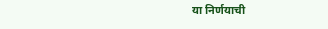या निर्णयाची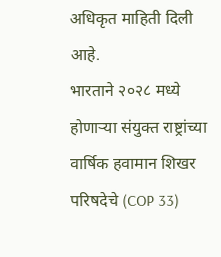अधिकृत माहिती दिली आहे.
भारताने २०२८ मध्ये होणाऱ्या संयुक्त राष्ट्रांच्या वार्षिक हवामान शिखर परिषदेचे (COP 33)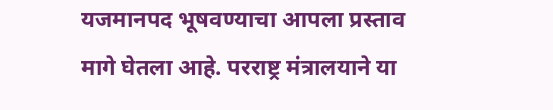यजमानपद भूषवण्याचा आपला प्रस्ताव मागे घेतला आहे. परराष्ट्र मंत्रालयाने या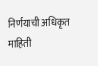निर्णयाची अधिकृत माहिती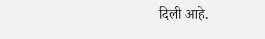दिली आहे.